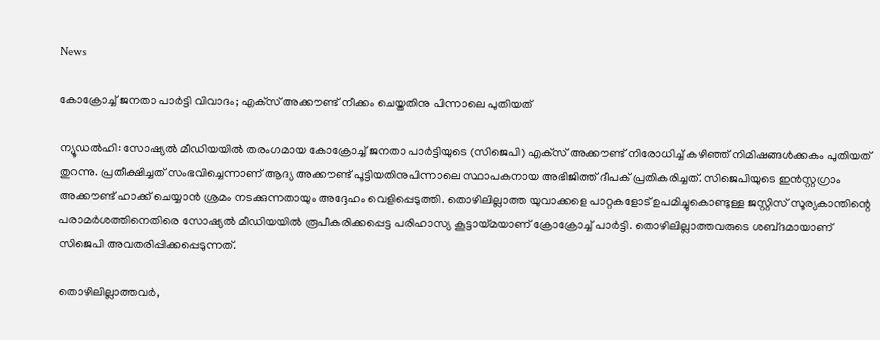News

കോക്രോച്ച് ജനതാ പാർട്ടി വിവാദം; എക്‌സ് അക്കൗണ്ട് നീക്കം ചെയ്തതിനു പിന്നാലെ പുതിയത്

ന്യൂഡൽഹി: സോഷ്യൽ മീഡിയയിൽ തരംഗമായ കോക്രോച്ച് ജനതാ പാർട്ടിയുടെ (സിജെപി) എക്‌സ് അക്കൗണ്ട് നിരോധിച്ച് കഴിഞ്ഞ്‌ നിമിഷങ്ങൾക്കകം പുതിയത് തുറന്നു. പ്രതീക്ഷിച്ചത് സംഭവിച്ചെന്നാണ് ആദ്യ അക്കൗണ്ട് പൂട്ടിയതിനുപിന്നാലെ സ്ഥാപകനായ അഭിജിത്ത് ദീപക് പ്രതികരിച്ചത്. സിജെപിയുടെ ഇൻസ്റ്റഗ്രാം അക്കൗണ്ട് ഹാക്ക് ചെയ്യാൻ ശ്രമം നടക്കുന്നതായും അദ്ദേഹം വെളിപ്പെടുത്തി. തൊഴിലില്ലാത്ത യുവാക്കളെ പാറ്റകളോട് ഉപമിച്ചുകൊണ്ടുള്ള ജസ്റ്റിസ് സൂര്യകാന്തിന്റെ പരാമർശത്തിനെതിരെ സോഷ്യൽ മീഡിയയിൽ രൂപീകരിക്കപ്പെട്ട പരിഹാസ്യ കൂട്ടായ്‌മയാണ് ക്രോക്രോച്ച് പാർട്ടി. തൊഴിലില്ലാത്തവരുടെ ശബ്‌ദമായാണ് സിജെപി അവതരിപ്പിക്കപ്പെടുന്നത്.

തൊഴിലില്ലാത്തവർ,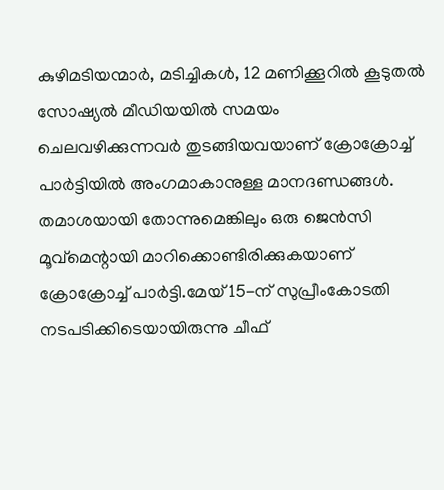കുഴിമടിയന്മാർ, മടിച്ചികൾ, 12 മണിക്കൂറിൽ കൂടുതൽ സോഷ്യൽ മീഡിയയിൽ സമയം ചെലവഴിക്കുന്നവർ തുടങ്ങിയവയാണ് ക്രോക്രോച്ച് പാർട്ടിയിൽ അംഗമാകാനുള്ള മാനദണ്ഡങ്ങൾ. തമാശയായി തോന്നുമെങ്കിലും ഒരു ജെൻസി മൂവ്‌മെന്റായി മാറിക്കൊണ്ടിരിക്കുകയാണ് ക്രോക്രോച്ച് പാർട്ടി.മേയ് 15-ന് സുപ്രീംകോടതി നടപടിക്കിടെയായിരുന്നു ചീഫ്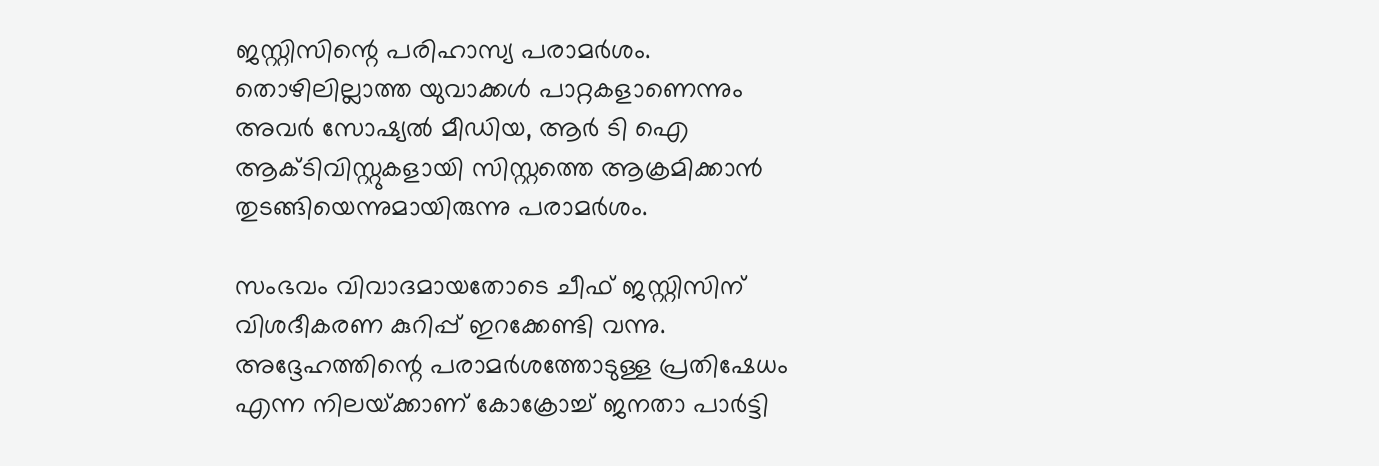ജസ്റ്റിസിന്റെ പരിഹാസ്യ പരാമർശം. തൊഴിലില്ലാത്ത യുവാക്കൾ പാറ്റകളാണെന്നും അവർ സോഷ്യൽ മീഡിയ, ആർ ടി ഐ ആക്‌ടിവിസ്റ്റുകളായി സിസ്റ്റത്തെ ആക്രമിക്കാൻ തുടങ്ങിയെന്നുമായിരുന്നു പരാമർശം.

സംഭവം വിവാദമായതോടെ ചീഫ് ജസ്റ്റിസിന് വിശദീകരണ കുറിപ്പ് ഇറക്കേണ്ടി വന്നു. അദ്ദേഹത്തിന്റെ പരാമർശത്തോടുള്ള പ്രതിഷേധം എന്ന നിലയ്‌ക്കാണ് കോക്രോച്ച് ജനതാ പാർട്ടി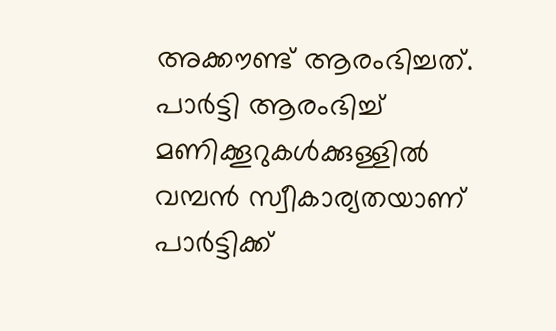അക്കൗണ്ട് ആരംഭിച്ചത്. പാർട്ടി ആരംഭിച്ച് മണിക്കൂറുകൾക്കുള്ളിൽ വമ്പൻ സ്വീകാര്യതയാണ് പാർട്ടിക്ക്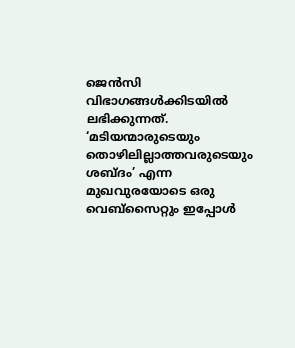ജെൻസി വിഭാഗങ്ങൾക്കിടയിൽ ലഭിക്കുന്നത്. ‘മടിയന്മാരുടെയും തൊഴിലില്ലാത്തവരുടെയും ശബ്‌ദം’ എന്ന മുഖവുരയോടെ ഒരു വെബ്‌സൈറ്റും ഇപ്പോൾ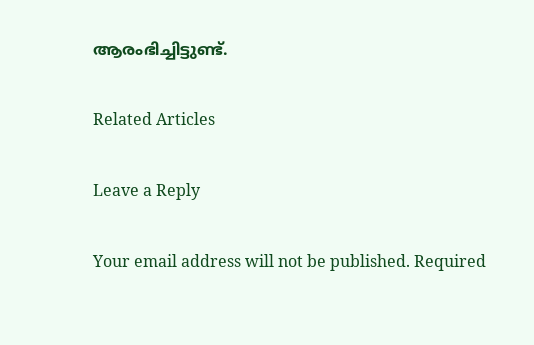ആരംഭിച്ചിട്ടുണ്ട്.

Related Articles

Leave a Reply

Your email address will not be published. Required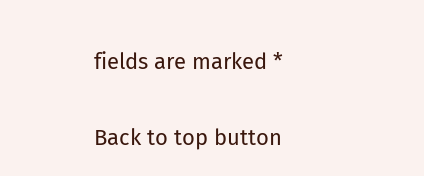fields are marked *

Back to top button